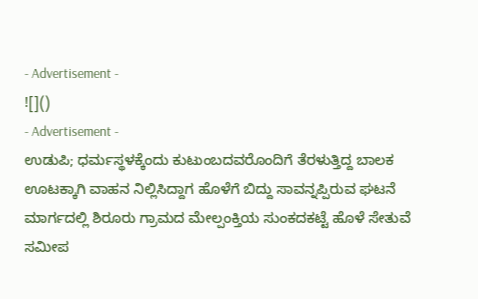- Advertisement -
![]()
- Advertisement -
ಉಡುಪಿ; ಧರ್ಮಸ್ಥಳಕ್ಕೆಂದು ಕುಟುಂಬದವರೊಂದಿಗೆ ತೆರಳುತ್ತಿದ್ದ ಬಾಲಕ ಊಟಕ್ಕಾಗಿ ವಾಹನ ನಿಲ್ಲಿಸಿದ್ದಾಗ ಹೊಳೆಗೆ ಬಿದ್ದು ಸಾವನ್ನಪ್ಪಿರುವ ಘಟನೆ ಮಾರ್ಗದಲ್ಲಿ ಶಿರೂರು ಗ್ರಾಮದ ಮೇಲ್ಪಂಕ್ತಿಯ ಸುಂಕದಕಟ್ಟೆ ಹೊಳೆ ಸೇತುವೆ ಸಮೀಪ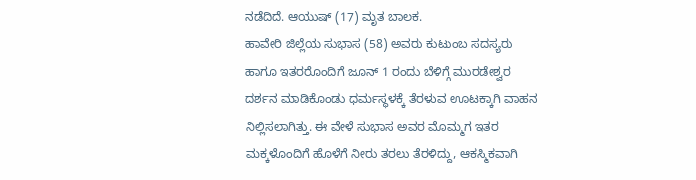ನಡೆದಿದೆ. ಆಯುಷ್ (17) ಮೃತ ಬಾಲಕ.
ಹಾವೇರಿ ಜಿಲ್ಲೆಯ ಸುಭಾಸ (58) ಅವರು ಕುಟುಂಬ ಸದಸ್ಯರು ಹಾಗೂ ಇತರರೊಂದಿಗೆ ಜೂನ್ 1 ರಂದು ಬೆಳಿಗ್ಗೆ ಮುರಡೇಶ್ವರ ದರ್ಶನ ಮಾಡಿಕೊಂಡು ಧರ್ಮಸ್ಥಳಕ್ಕೆ ತೆರಳುವ ಊಟಕ್ಕಾಗಿ ವಾಹನ ನಿಲ್ಲಿಸಲಾಗಿತ್ತು. ಈ ವೇಳೆ ಸುಭಾಸ ಅವರ ಮೊಮ್ಮಗ ಇತರ ಮಕ್ಕಳೊಂದಿಗೆ ಹೊಳೆಗೆ ನೀರು ತರಲು ತೆರಳಿದ್ದು, ಆಕಸ್ಮಿಕವಾಗಿ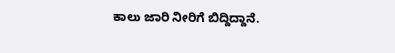ಕಾಲು ಜಾರಿ ನೀರಿಗೆ ಬಿದ್ದಿದ್ದಾನೆ.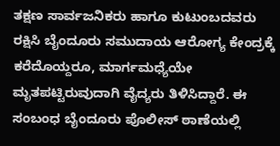ತಕ್ಷಣ ಸಾರ್ವಜನಿಕರು ಹಾಗೂ ಕುಟುಂಬದವರು ರಕ್ಷಿಸಿ ಬೈಂದೂರು ಸಮುದಾಯ ಆರೋಗ್ಯ ಕೇಂದ್ರಕ್ಕೆ ಕರೆದೊಯ್ದರೂ, ಮಾರ್ಗಮಧ್ಯೆಯೇ ಮೃತಪಟ್ಟಿರುವುದಾಗಿ ವೈದ್ಯರು ತಿಳಿಸಿದ್ದಾರೆ. ಈ ಸಂಬಂಧ ಬೈಂದೂರು ಪೊಲೀಸ್ ಠಾಣೆಯಲ್ಲಿ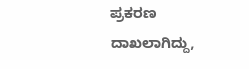ಪ್ರಕರಣ ದಾಖಲಾಗಿದ್ದು,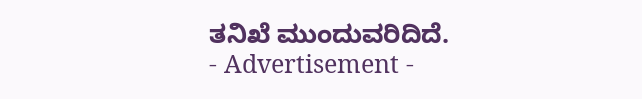ತನಿಖೆ ಮುಂದುವರಿದಿದೆ.
- Advertisement -